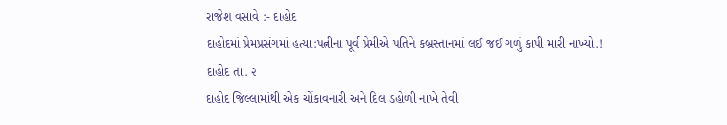રાજેશ વસાવે :- દાહોદ
દાહોદમાં પ્રેમપ્રસંગમાં હત્યા:પત્નીના પૂર્વ પ્રેમીએ પતિને કબ્રસ્તાનમાં લઈ જઈ ગળું કાપી મારી નાખ્યો.!
દાહોદ તા. ૨
દાહોદ જિલ્લામાંથી એક ચોંકાવનારી અને દિલ ડહોળી નાખે તેવી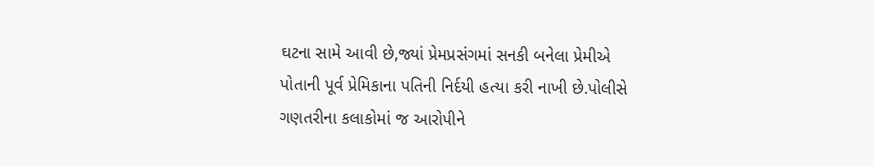ઘટના સામે આવી છે,જ્યાં પ્રેમપ્રસંગમાં સનકી બનેલા પ્રેમીએ પોતાની પૂર્વ પ્રેમિકાના પતિની નિર્દયી હત્યા કરી નાખી છે.પોલીસે ગણતરીના કલાકોમાં જ આરોપીને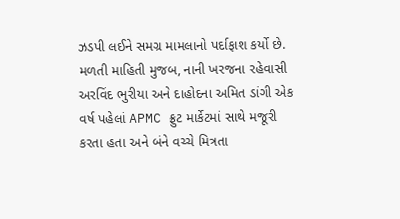ઝડપી લઈને સમગ્ર મામલાનો પર્દાફાશ કર્યો છે.
મળતી માહિતી મુજબ, નાની ખરજના રહેવાસી અરવિંદ ભુરીયા અને દાહોદના અમિત ડાંગી એક વર્ષ પહેલાં APMC ફ્રુટ માર્કેટમાં સાથે મજૂરી કરતા હતા અને બંને વચ્ચે મિત્રતા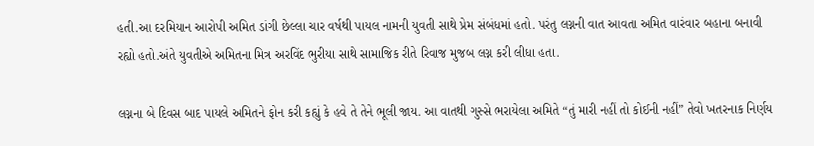હતી.આ દરમિયાન આરોપી અમિત ડાંગી છેલ્લા ચાર વર્ષથી પાયલ નામની યુવતી સાથે પ્રેમ સંબંધમાં હતો. પરંતુ લગ્નની વાત આવતા અમિત વારંવાર બહાના બનાવી રહ્યો હતો.અંતે યુવતીએ અમિતના મિત્ર અરવિંદ ભુરીયા સાથે સામાજિક રીતે રિવાજ મુજબ લગ્ન કરી લીધા હતા.

લગ્નના બે દિવસ બાદ પાયલે અમિતને ફોન કરી કહ્યું કે હવે તે તેને ભૂલી જાય. આ વાતથી ગુસ્સે ભરાયેલા અમિતે “તું મારી નહીં તો કોઈની નહીં” તેવો ખતરનાક નિર્ણય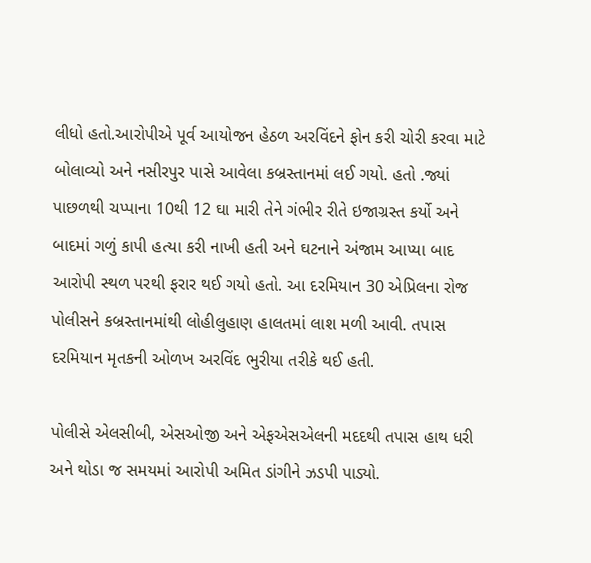લીધો હતો.આરોપીએ પૂર્વ આયોજન હેઠળ અરવિંદને ફોન કરી ચોરી કરવા માટે બોલાવ્યો અને નસીરપુર પાસે આવેલા કબ્રસ્તાનમાં લઈ ગયો. હતો .જ્યાં પાછળથી ચપ્પાના 10થી 12 ઘા મારી તેને ગંભીર રીતે ઇજાગ્રસ્ત કર્યો અને બાદમાં ગળું કાપી હત્યા કરી નાખી હતી અને ઘટનાને અંજામ આપ્યા બાદ આરોપી સ્થળ પરથી ફરાર થઈ ગયો હતો. આ દરમિયાન 30 એપ્રિલના રોજ પોલીસને કબ્રસ્તાનમાંથી લોહીલુહાણ હાલતમાં લાશ મળી આવી. તપાસ દરમિયાન મૃતકની ઓળખ અરવિંદ ભુરીયા તરીકે થઈ હતી.

પોલીસે એલસીબી, એસઓજી અને એફએસએલની મદદથી તપાસ હાથ ધરી અને થોડા જ સમયમાં આરોપી અમિત ડાંગીને ઝડપી પાડ્યો.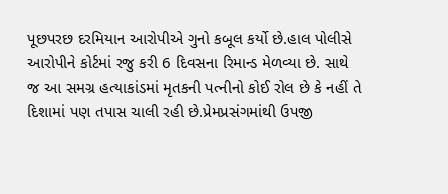પૂછપરછ દરમિયાન આરોપીએ ગુનો કબૂલ કર્યો છે.હાલ પોલીસે આરોપીને કોર્ટમાં રજુ કરી 6 દિવસના રિમાન્ડ મેળવ્યા છે. સાથે જ આ સમગ્ર હત્યાકાંડમાં મૃતકની પત્નીનો કોઈ રોલ છે કે નહીં તે દિશામાં પણ તપાસ ચાલી રહી છે.પ્રેમપ્રસંગમાંથી ઉપજી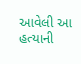આવેલી આ હત્યાની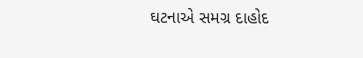ઘટનાએ સમગ્ર દાહોદ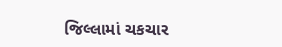જિલ્લામાં ચકચાર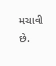મચાવી છે.